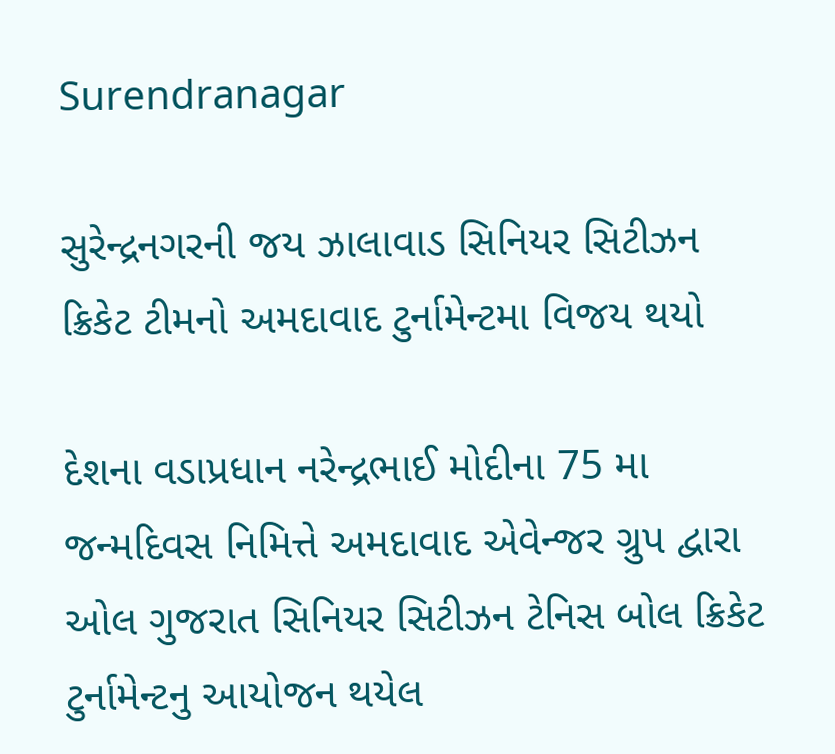Surendranagar

સુરેન્દ્રનગરની જય ઝાલાવાડ સિનિયર સિટીઝન ક્રિકેટ ટીમનો અમદાવાદ ટુર્નામેન્ટમા વિજય થયો

દેશના વડાપ્રધાન નરેન્દ્રભાઈ મોદીના 75 મા જન્મદિવસ નિમિત્તે અમદાવાદ એવેન્જર ગ્રુપ દ્વારા ઓલ ગુજરાત સિનિયર સિટીઝન ટેનિસ બોલ ક્રિકેટ ટુર્નામેન્ટનુ આયોજન થયેલ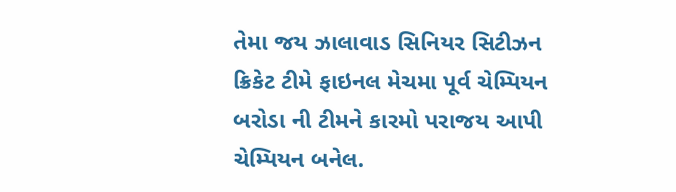તેમા જય ઝાલાવાડ સિનિયર સિટીઝન ક્રિકેટ ટીમે ફાઇનલ મેચમા પૂર્વ ચેમ્પિયન બરોડા ની ટીમને કારમો પરાજય આપી ચેમ્પિયન બનેલ.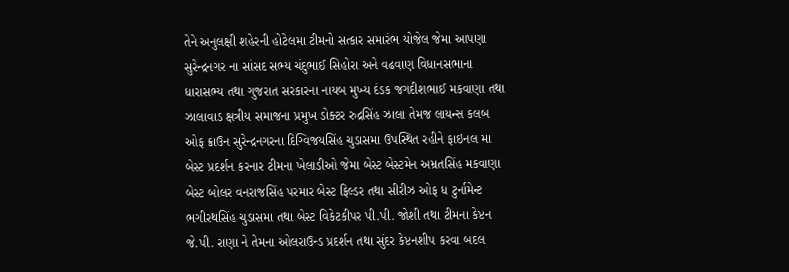તેને અનુલક્ષી શહેરની હોટેલમા ટીમનો સત્કાર સમારંભ યોજેલ જેમા આપણા સુરેન્દ્રનગર ના સાંસદ સભ્ય ચંદુભાઈ સિહોરા અને વઢવાણ વિધાનસભાના ધારાસભ્ય તથા ગુજરાત સરકારના નાયબ મુખ્ય દંડક જગદીશભાઈ મકવાણા તથા ઝાલાવાડ ક્ષત્રીય સમાજના પ્રમુખ ડોક્ટર રુદ્રસિંહ ઝાલા તેમજ લાયન્સ કલબ ઓફ ક્રાઉન સુરેન્દ્રનગરના દિગ્વિજયસિંહ ચુડાસમા ઉપસ્થિત રહીને ફાઇનલ મા બેસ્ટ પ્રદર્શન કરનાર ટીમના ખેલાડીઓ જેમા બેસ્ટ બેસ્ટમેન અમ્રતસિંહ મકવાણા બેસ્ટ બોલર વનરાજસિંહ પરમાર બેસ્ટ ફિલ્ડર તથા સીરીઝ ઓફ ધ ટુર્નામેન્ટ ભગીરથસિંહ ચુડાસમા તથા બેસ્ટ વિકેટકીપર પી.પી. જોશી તથા ટીમના કેપ્ટન જે.પી. રાણા ને તેમના ઓલરાઉન્ડ પ્રદર્શન તથા સુંદર કેપ્ટનશીપ કરવા બદલ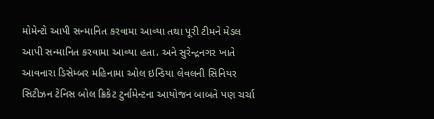મોમેન્ટો આપી સન્માનિત કરવામા આવ્યા તથા પૂરી ટીમને મેડલ આપી સન્માનિત કરવામા આવ્યા હતા. અને સુરેન્દ્રનગર ખાતે આવનારા ડિસેમ્બર મહિનામા ઓલ ઇન્ડિયા લેવલની સિનિયર સિટીઝન ટેનિસ બોલ ક્રિકેટ ટુર્નામેન્ટના આયોજન બાબતે પણ ચર્ચા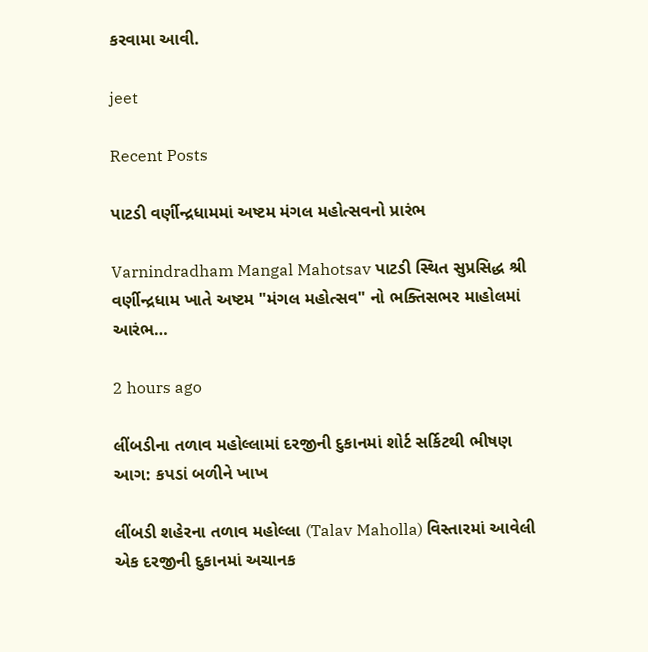કરવામા આવી.

jeet

Recent Posts

પાટડી વર્ણીન્દ્રધામમાં અષ્ટમ મંગલ મહોત્સવનો પ્રારંભ

Varnindradham Mangal Mahotsav પાટડી સ્થિત સુપ્રસિદ્ધ શ્રી વર્ણીન્દ્રધામ ખાતે અષ્ટમ "મંગલ મહોત્સવ" નો ભક્તિસભર માહોલમાં આરંભ…

2 hours ago

લીંબડીના તળાવ મહોલ્લામાં દરજીની દુકાનમાં શોર્ટ સર્કિટથી ભીષણ આગ: કપડાં બળીને ખાખ

લીંબડી શહેરના તળાવ મહોલ્લા (Talav Maholla) વિસ્તારમાં આવેલી એક દરજીની દુકાનમાં અચાનક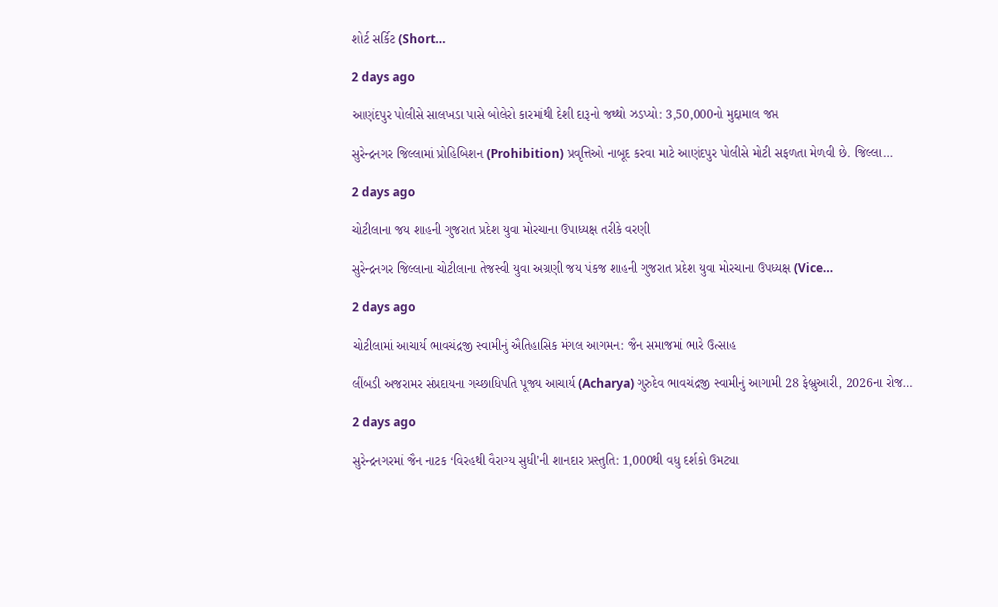શોર્ટ સર્કિટ (Short…

2 days ago

આણંદપુર પોલીસે સાલખડા પાસે બોલેરો કારમાંથી દેશી દારૂનો જથ્થો ઝડપ્યો: 3,50,000નો મુદ્દામાલ જપ્ત

સુરેન્દ્રનગર જિલ્લામાં પ્રોહિબિશન (Prohibition) પ્રવૃત્તિઓ નાબૂદ કરવા માટે આણંદપુર પોલીસે મોટી સફળતા મેળવી છે. જિલ્લા…

2 days ago

ચોટીલાના જય શાહની ગુજરાત પ્રદેશ યુવા મોરચાના ઉપાધ્યક્ષ તરીકે વરણી

સુરેન્દ્રનગર જિલ્લાના ચોટીલાના તેજસ્વી યુવા અગ્રણી જય પંકજ શાહની ગુજરાત પ્રદેશ યુવા મોરચાના ઉપધ્યક્ષ (Vice…

2 days ago

ચોટીલામાં આચાર્ય ભાવચંદ્રજી સ્વામીનું ઐતિહાસિક મંગલ આગમન: જૈન સમાજમાં ભારે ઉત્સાહ

લીંબડી અજરામર સંપ્રદાયના ગચ્છાધિપતિ પૂજ્ય આચાર્ય (Acharya) ગુરુદેવ ભાવચંદ્રજી સ્વામીનું આગામી 28 ફેબ્રુઆરી, 2026ના રોજ…

2 days ago

સુરેન્દ્રનગરમાં જૈન નાટક ‘વિરહથી વૈરાગ્ય સુધી’ની શાનદાર પ્રસ્તુતિ: 1,000થી વધુ દર્શકો ઉમટ્યા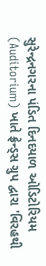સુરેન્દ્રનગરના પંડિત દિનદયાળ ઓડિટોરિયમ (Auditorium) ખાતે ફ્રેન્ડ્સ ગ્રુપ દ્વારા 'વિરહથી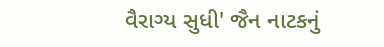વૈરાગ્ય સુધી' જૈન નાટકનું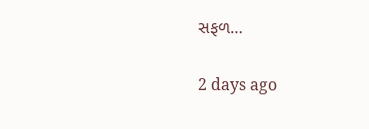સફળ…

2 days ago